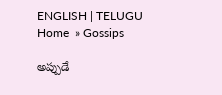ENGLISH | TELUGU
Home  » Gossips

అప్పుడే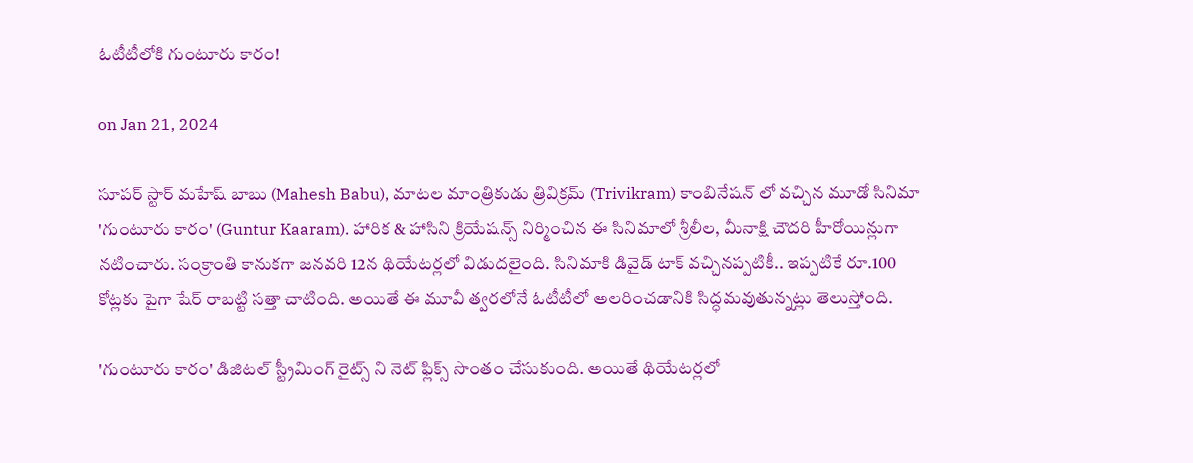ఓటీటీలోకి గుంటూరు కారం!

on Jan 21, 2024

సూపర్ స్టార్ మహేష్ బాబు (Mahesh Babu), మాటల మాంత్రికుడు త్రివిక్రమ్ (Trivikram) కాంబినేషన్ లో వచ్చిన మూడో సినిమా 'గుంటూరు కారం' (Guntur Kaaram). హారిక & హాసిని క్రియేషన్స్ నిర్మించిన ఈ సినిమాలో శ్రీలీల, మీనాక్షి చౌదరి హీరోయిన్లుగా నటించారు. సంక్రాంతి కానుకగా జనవరి 12న థియేటర్లలో విడుదలైంది. సినిమాకి డివైడ్ టాక్ వచ్చినప్పటికీ.. ఇప్పటికే రూ.100 కోట్లకు పైగా షేర్ రాబట్టి సత్తా చాటింది. అయితే ఈ మూవీ త్వరలోనే ఓటీటీలో అలరించడానికి సిద్ధమవుతున్నట్లు తెలుస్తోంది.

'గుంటూరు కారం' డిజిటల్ స్ట్రీమింగ్ రైట్స్ ని నెట్ ఫ్లిక్స్ సొంతం చేసుకుంది. అయితే థియేటర్లలో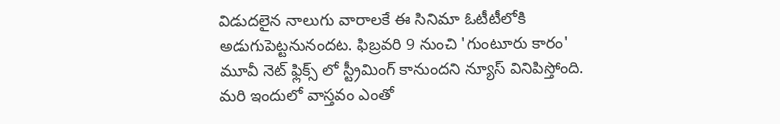విడుదలైన నాలుగు వారాలకే ఈ సినిమా ఓటీటీలోకి అడుగుపెట్టనునందట. ఫిబ్రవరి 9 నుంచి 'గుంటూరు కారం' మూవీ నెట్ ఫ్లిక్స్ లో స్ట్రీమింగ్ కానుందని న్యూస్ వినిపిస్తోంది. మరి ఇందులో వాస్తవం ఎంతో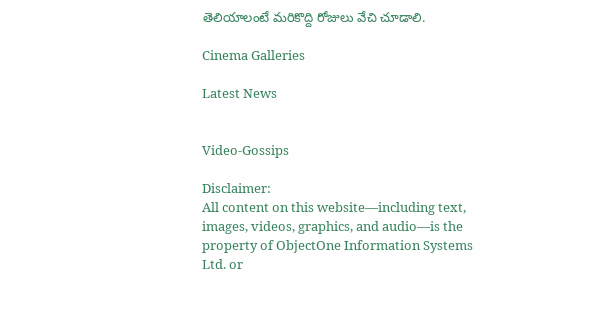తెలియాలంటే మరికొద్ది రోజులు వేచి చూడాలి.

Cinema Galleries

Latest News


Video-Gossips

Disclaimer:
All content on this website—including text, images, videos, graphics, and audio—is the property of ObjectOne Information Systems Ltd. or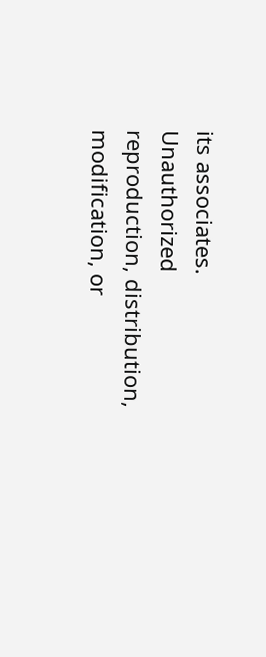its associates. Unauthorized reproduction, distribution, modification, or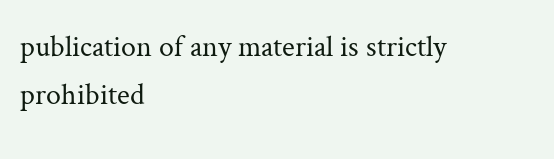publication of any material is strictly prohibited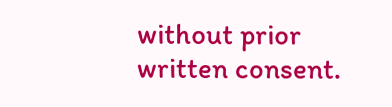without prior written consent.